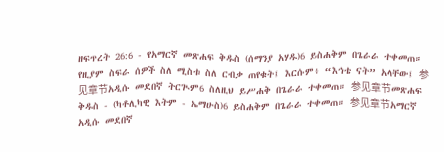ዘፍጥረት 26:6 - የአማርኛ መጽሐፍ ቅዱስ (ሰማንያ አሃዱ)6 ይስሐቅም በጌራራ ተቀመጠ። የዚያም ስፍራ ሰዎች ስለ ሚስቱ ስለ ርብቃ ጠየቁት፤ እርሱም፥ “እኅቴ ናት” አላቸው፤ 参见章节አዲሱ መደበኛ ትርጒም6 ስለዚህ ይሥሐቅ በጌራራ ተቀመጠ። 参见章节መጽሐፍ ቅዱስ - (ካቶሊካዊ እትም - ኤማሁስ)6 ይስሐቅም በጌራራ ተቀመጠ። 参见章节አማርኛ አዲሱ መደበኛ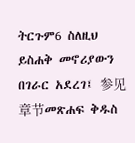ትርጉም6 ስለዚህ ይስሐቅ መኖሪያውን በገራር አደረገ፤ 参见章节መጽሐፍ ቅዱስ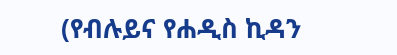(የብሉይና የሐዲስ ኪዳን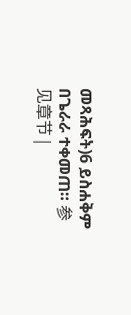መጻሕፍት)6 ይስሐቅም በጌራራ ተቀመጠ። 参见章节 |